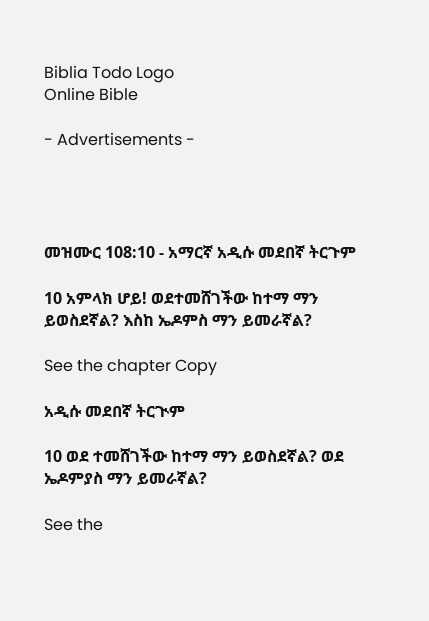Biblia Todo Logo
Online Bible

- Advertisements -




መዝሙር 108:10 - አማርኛ አዲሱ መደበኛ ትርጉም

10 አምላክ ሆይ! ወደተመሸገችው ከተማ ማን ይወስደኛል? እስከ ኤዶምስ ማን ይመራኛል?

See the chapter Copy

አዲሱ መደበኛ ትርጒም

10 ወደ ተመሸገችው ከተማ ማን ይወስደኛል? ወደ ኤዶምያስ ማን ይመራኛል?

See the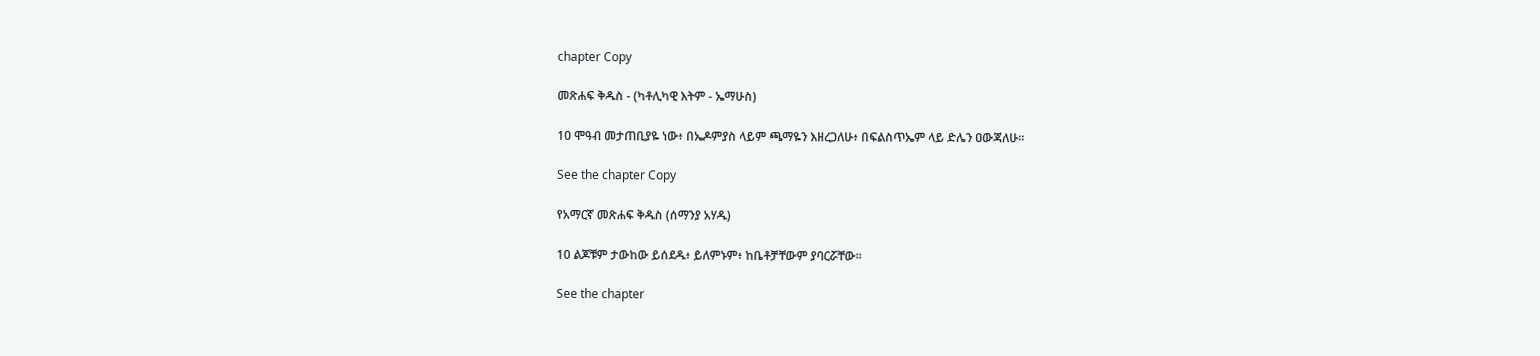chapter Copy

መጽሐፍ ቅዱስ - (ካቶሊካዊ እትም - ኤማሁስ)

10 ሞዓብ መታጠቢያዬ ነው፥ በኤዶምያስ ላይም ጫማዬን እዘረጋለሁ፥ በፍልስጥኤም ላይ ድሌን ዐውጃለሁ።

See the chapter Copy

የአማርኛ መጽሐፍ ቅዱስ (ሰማንያ አሃዱ)

10 ልጆቹም ታውከው ይሰደዱ፥ ይለምኑም፥ ከቤቶቻቸውም ያባርሯቸው።

See the chapter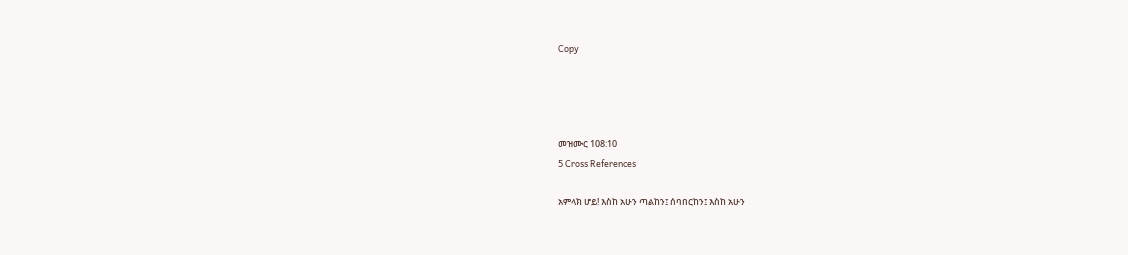Copy




መዝሙር 108:10
5 Cross References

አምላክ ሆይ! እስከ አሁን ጣልከን፤ ሰባበርከን፤ እስከ አሁን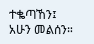ተቈጣኸን፤ አሁን መልሰን።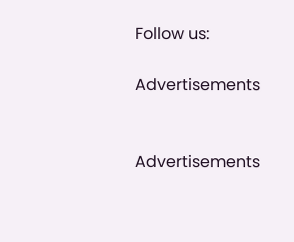Follow us:

Advertisements


Advertisements